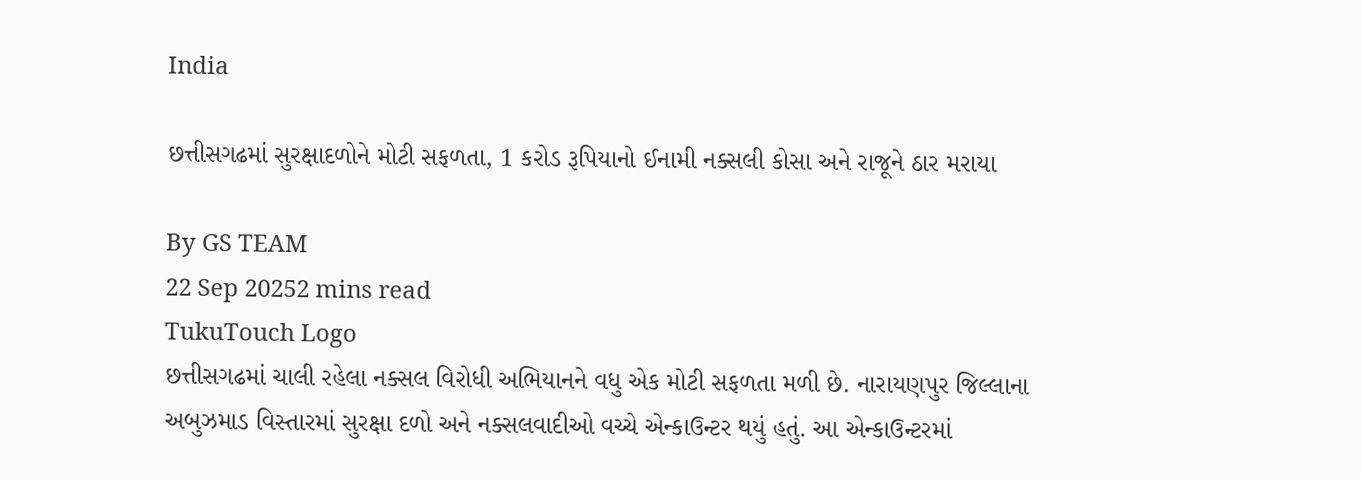India

છત્તીસગઢમાં સુરક્ષાદળોને મોટી સફળતા, 1 કરોડ રૂપિયાનો ઈનામી નક્સલી કોસા અને રાજૂને ઠાર મરાયા

By GS TEAM
22 Sep 20252 mins read
TukuTouch Logo
છત્તીસગઢમાં ચાલી રહેલા નક્સલ વિરોધી અભિયાનને વધુ એક મોટી સફળતા મળી છે. નારાયણપુર જિલ્લાના અબુઝમાડ વિસ્તારમાં સુરક્ષા દળો અને નક્સલવાદીઓ વચ્ચે એન્કાઉન્ટર થયું હતું. આ એન્કાઉન્ટરમાં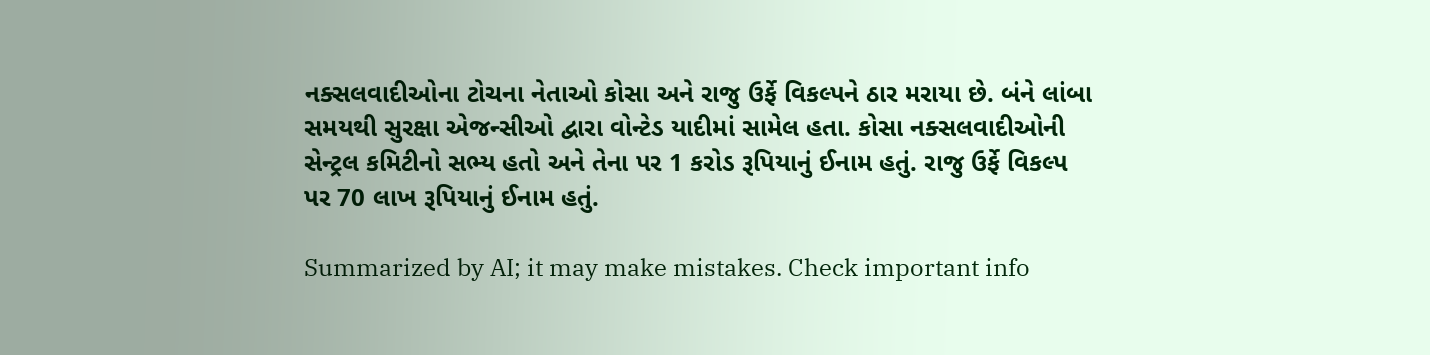નક્સલવાદીઓના ટોચના નેતાઓ કોસા અને રાજુ ઉર્ફે વિકલ્પને ઠાર મરાયા છે. બંને લાંબા સમયથી સુરક્ષા એજન્સીઓ દ્વારા વોન્ટેડ યાદીમાં સામેલ હતા. કોસા નક્સલવાદીઓની સેન્ટ્રલ કમિટીનો સભ્ય હતો અને તેના પર 1 કરોડ રૂપિયાનું ઈનામ હતું. રાજુ ઉર્ફે વિકલ્પ પર 70 લાખ રૂપિયાનું ઈનામ હતું.

Summarized by AI; it may make mistakes. Check important info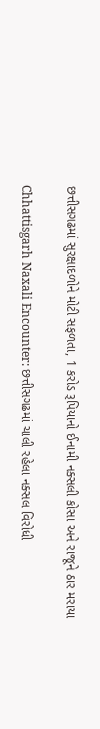છત્તીસગઢમાં સુરક્ષાદળોને મોટી સફળતા, 1 કરોડ રૂપિયાનો ઈનામી નક્સલી કોસા અને રાજૂને ઠાર મરાયા

Chhattisgarh Naxali Encounter: છત્તીસગઢમાં ચાલી રહેલા નક્સલ વિરોધી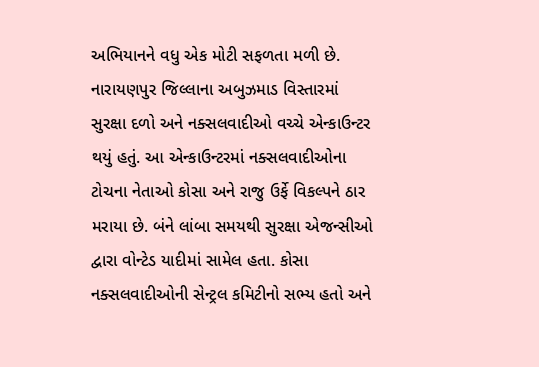અભિયાનને વધુ એક મોટી સફળતા મળી છે. નારાયણપુર જિલ્લાના અબુઝમાડ વિસ્તારમાં સુરક્ષા દળો અને નક્સલવાદીઓ વચ્ચે એન્કાઉન્ટર થયું હતું. આ એન્કાઉન્ટરમાં નક્સલવાદીઓના ટોચના નેતાઓ કોસા અને રાજુ ઉર્ફે વિકલ્પને ઠાર મરાયા છે. બંને લાંબા સમયથી સુરક્ષા એજન્સીઓ દ્વારા વોન્ટેડ યાદીમાં સામેલ હતા. કોસા નક્સલવાદીઓની સેન્ટ્રલ કમિટીનો સભ્ય હતો અને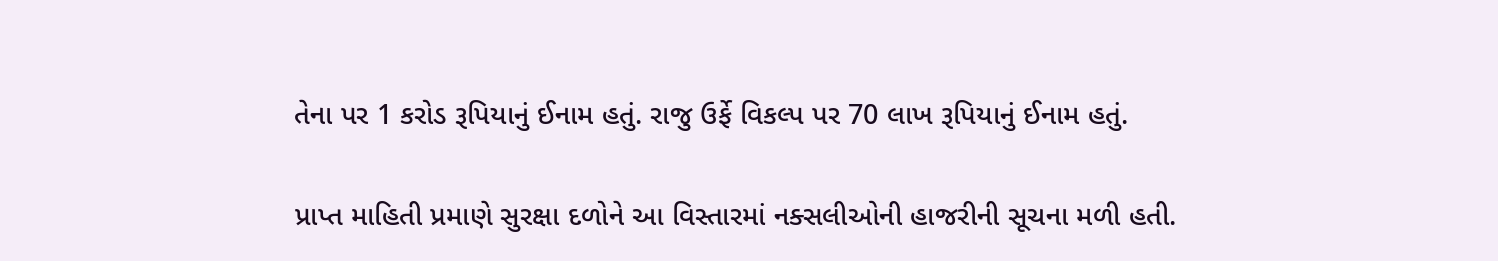તેના પર 1 કરોડ રૂપિયાનું ઈનામ હતું. રાજુ ઉર્ફે વિકલ્પ પર 70 લાખ રૂપિયાનું ઈનામ હતું.

પ્રાપ્ત માહિતી પ્રમાણે સુરક્ષા દળોને આ વિસ્તારમાં નક્સલીઓની હાજરીની સૂચના મળી હતી.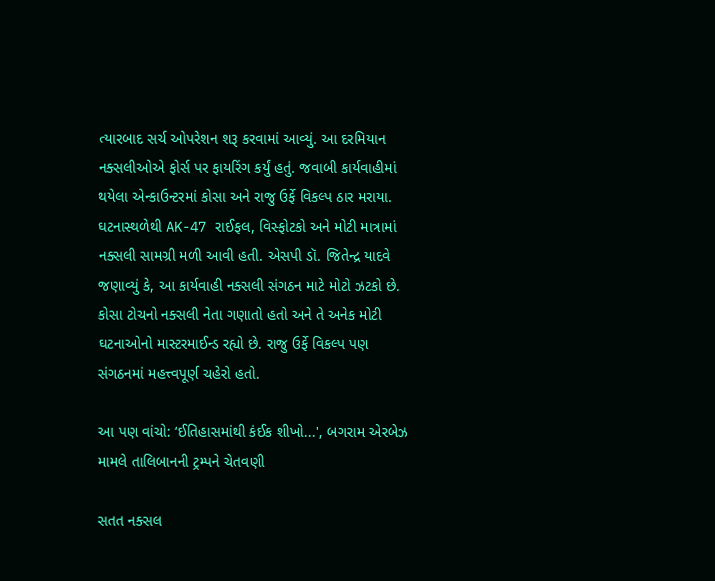ત્યારબાદ સર્ચ ઓપરેશન શરૂ કરવામાં આવ્યું. આ દરમિયાન નક્સલીઓએ ફોર્સ પર ફાયરિંગ કર્યું હતું. જવાબી કાર્યવાહીમાં થયેલા એન્કાઉન્ટરમાં કોસા અને રાજુ ઉર્ફે વિકલ્પ ઠાર મરાયા. ઘટનાસ્થળેથી AK-47 રાઈફલ, વિસ્ફોટકો અને મોટી માત્રામાં નક્સલી સામગ્રી મળી આવી હતી. એસપી ડૉ. જિતેન્દ્ર યાદવે જણાવ્યું કે, આ કાર્યવાહી નક્સલી સંગઠન માટે મોટો ઝટકો છે. કોસા ટોચનો નક્સલી નેતા ગણાતો હતો અને તે અનેક મોટી ઘટનાઓનો માસ્ટરમાઈન્ડ રહ્યો છે. રાજુ ઉર્ફે વિકલ્પ પણ સંગઠનમાં મહત્ત્વપૂર્ણ ચહેરો હતો.

આ પણ વાંચો: ‘ઈતિહાસમાંથી કંઈક શીખો...', બગરામ એરબેઝ મામલે તાલિબાનની ટ્રમ્પને ચેતવણી

સતત નક્સલ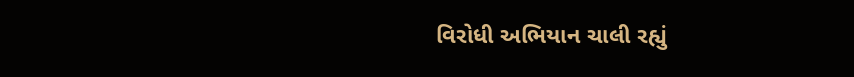વિરોધી અભિયાન ચાલી રહ્યું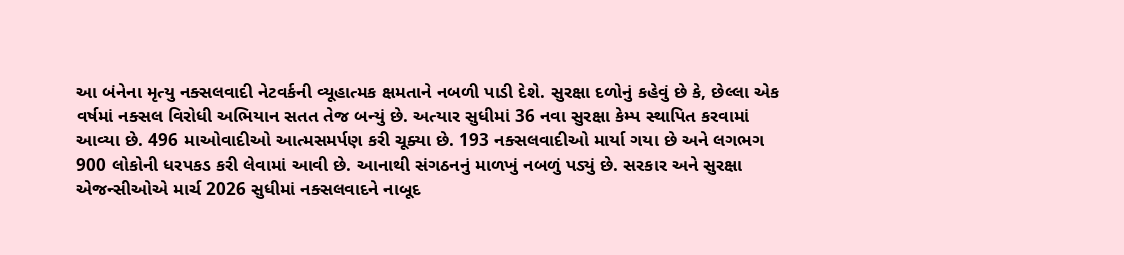આ બંનેના મૃત્યુ નક્સલવાદી નેટવર્કની વ્યૂહાત્મક ક્ષમતાને નબળી પાડી દેશે. સુરક્ષા દળોનું કહેવું છે કે, છેલ્લા એક વર્ષમાં નક્સલ વિરોધી અભિયાન સતત તેજ બન્યું છે. અત્યાર સુધીમાં 36 નવા સુરક્ષા કેમ્પ સ્થાપિત કરવામાં આવ્યા છે. 496 માઓવાદીઓ આત્મસમર્પણ કરી ચૂક્યા છે. 193 નક્સલવાદીઓ માર્યા ગયા છે અને લગભગ 900 લોકોની ધરપકડ કરી લેવામાં આવી છે. આનાથી સંગઠનનું માળખું નબળું પડ્યું છે. સરકાર અને સુરક્ષા એજન્સીઓએ માર્ચ 2026 સુધીમાં નક્સલવાદને નાબૂદ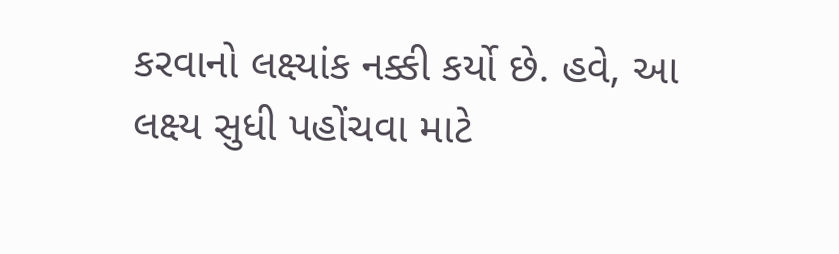કરવાનો લક્ષ્યાંક નક્કી કર્યો છે. હવે, આ લક્ષ્ય સુધી પહોંચવા માટે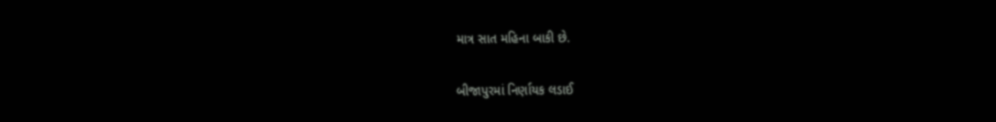માત્ર સાત મહિના બાકી છે.

બીજાપુરમાં નિર્ણાયક લડાઈ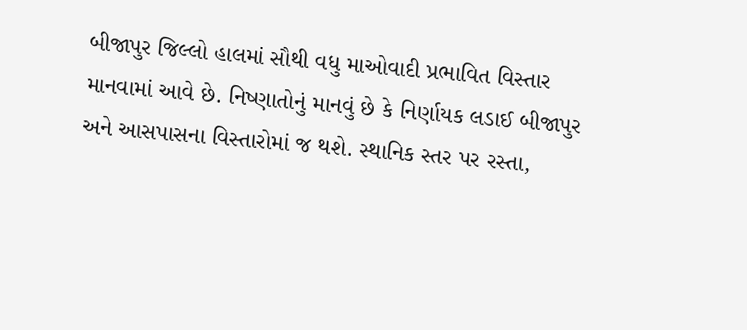બીજાપુર જિલ્લો હાલમાં સૌથી વધુ માઓવાદી પ્રભાવિત વિસ્તાર માનવામાં આવે છે. નિષ્ણાતોનું માનવું છે કે નિર્ણાયક લડાઈ બીજાપુર અને આસપાસના વિસ્તારોમાં જ થશે. સ્થાનિક સ્તર પર રસ્તા,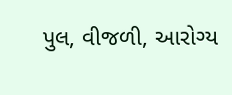પુલ, વીજળી, આરોગ્ય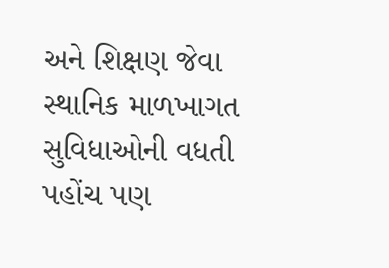અને શિક્ષણ જેવા સ્થાનિક માળખાગત સુવિધાઓની વધતી પહોંચ પણ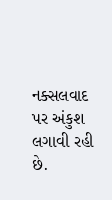નક્સલવાદ પર અંકુશ લગાવી રહી છે.